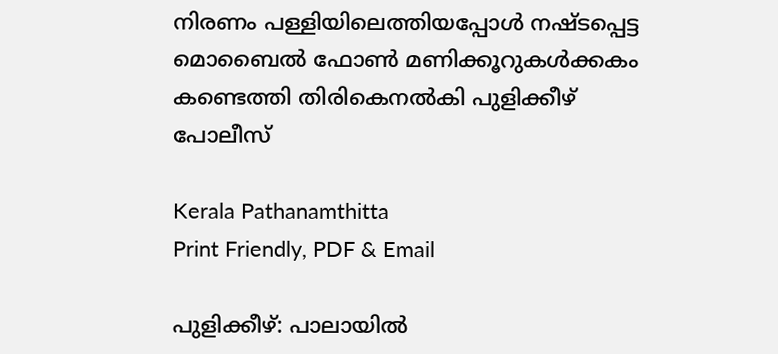നിരണം പള്ളിയിലെത്തിയപ്പോൾ നഷ്ടപ്പെട്ട മൊബൈൽ ഫോൺ മണിക്കൂറുകൾക്കകം കണ്ടെത്തി തിരികെനൽകി പുളിക്കീഴ് പോലീസ്

Kerala Pathanamthitta
Print Friendly, PDF & Email

പുളിക്കീഴ്: പാലായിൽ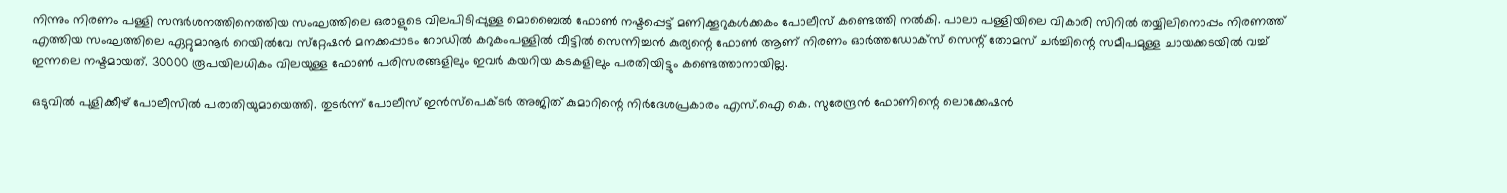നിന്നും നിരണം പള്ളി സന്ദർശനത്തിനെത്തിയ സംഘത്തിലെ ഒരാളുടെ വിലപിടിപ്പുള്ള മൊബൈൽ ഫോൺ നഷ്ടപ്പെട്ട് മണിക്കൂറുകൾക്കകം പോലീസ് കണ്ടെത്തി നൽകി. പാലാ പള്ളിയിലെ വികാരി സിറിൽ തയ്യിലിനൊപ്പം നിരണത്ത് എത്തിയ സംഘത്തിലെ ഏറ്റുമാനൂർ റെയിൽവേ സ്‌റ്റേഷൻ മനക്കപ്പാടം റോഡിൽ കറുകംപള്ളിൽ വീട്ടിൽ സെന്നിച്ചൻ കുര്യന്റെ ഫോൺ ആണ് നിരണം ഓർത്തഡോക്‌സ് സെന്റ് തോമസ് ചർച്ചിന്റെ സമീപമുള്ള ചായക്കടയിൽ വച്ച് ഇന്നലെ നഷ്ടമായത്. 30000 രൂപയിലധികം വിലയുള്ള ഫോൺ പരിസരങ്ങളിലും ഇവർ കയറിയ കടകളിലും പരതിയിട്ടും കണ്ടെത്താനായില്ല.

ഒടുവിൽ പുളിക്കീഴ് പോലീസിൽ പരാതിയുമായെത്തി. തുടർന്ന് പോലീസ് ഇൻസ്‌പെക്ടർ അജിത് കുമാറിന്റെ നിർദേശപ്രകാരം എസ്.ഐ കെ. സുരേന്ദ്രൻ ഫോണിന്റെ ലൊക്കേഷൻ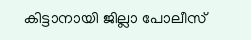കിട്ടാനായി ജില്ലാ പോലീസ്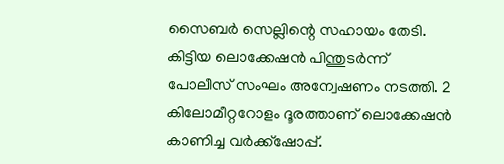സൈബർ സെല്ലിന്റെ സഹായം തേടി. കിട്ടിയ ലൊക്കേഷൻ പിന്തുടർന്ന് പോലീസ് സംഘം അന്വേഷണം നടത്തി. 2 കിലോമീറ്ററോളം ദൂരത്താണ് ലൊക്കേഷൻ കാണിച്ച വർക്ക്‌ഷോപ്പ്.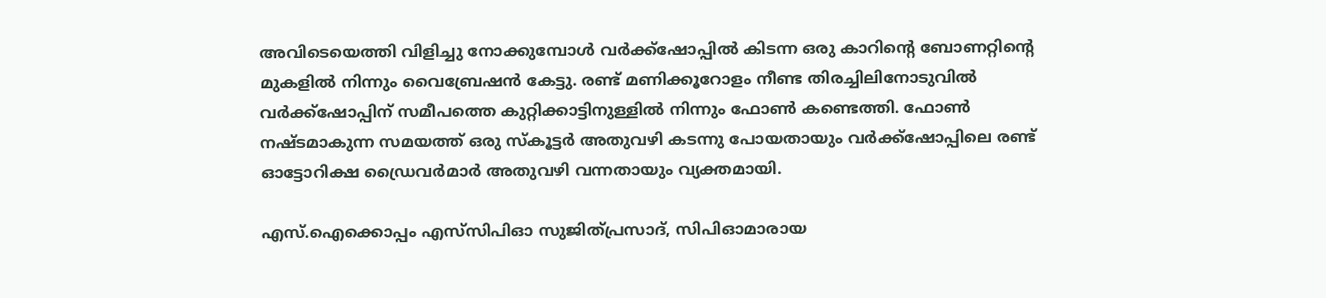അവിടെയെത്തി വിളിച്ചു നോക്കുമ്പോൾ വർക്ക്‌ഷോപ്പിൽ കിടന്ന ഒരു കാറിന്റെ ബോണറ്റിന്റെ മുകളിൽ നിന്നും വൈബ്രേഷൻ കേട്ടു. രണ്ട് മണിക്കൂറോളം നീണ്ട തിരച്ചിലിനോടുവിൽ വർക്ക്‌ഷോപ്പിന് സമീപത്തെ കുറ്റിക്കാട്ടിനുള്ളിൽ നിന്നും ഫോൺ കണ്ടെത്തി. ഫോൺ നഷ്ടമാകുന്ന സമയത്ത് ഒരു സ്‌കൂട്ടർ അതുവഴി കടന്നു പോയതായും വർക്ക്‌ഷോപ്പിലെ രണ്ട് ഓട്ടോറിക്ഷ ഡ്രൈവർമാർ അതുവഴി വന്നതായും വ്യക്തമായി.

എസ്.ഐക്കൊപ്പം എസ്‌സിപിഓ സുജിത്പ്രസാദ്, സിപിഓമാരായ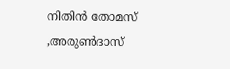നിതിൻ തോമസ് ,അരുൺദാസ്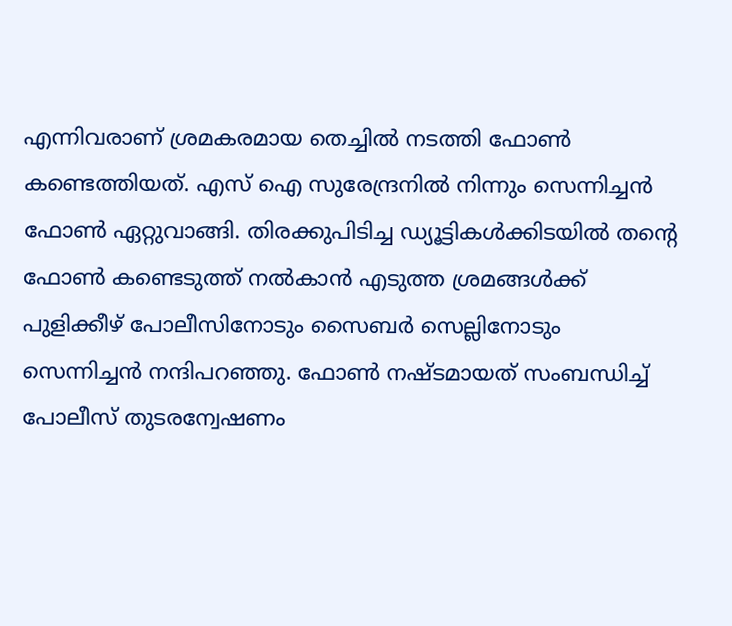എന്നിവരാണ് ശ്രമകരമായ തെച്ചിൽ നടത്തി ഫോൺ കണ്ടെത്തിയത്. എസ് ഐ സുരേന്ദ്രനിൽ നിന്നും സെന്നിച്ചൻ ഫോൺ ഏറ്റുവാങ്ങി. തിരക്കുപിടിച്ച ഡ്യൂട്ടികൾക്കിടയിൽ തന്റെ ഫോൺ കണ്ടെടുത്ത് നൽകാൻ എടുത്ത ശ്രമങ്ങൾക്ക് പുളിക്കീഴ് പോലീസിനോടും സൈബർ സെല്ലിനോടും സെന്നിച്ചൻ നന്ദിപറഞ്ഞു. ഫോൺ നഷ്ടമായത് സംബന്ധിച്ച് പോലീസ് തുടരന്വേഷണം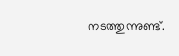നടത്തുന്നുണ്ട്.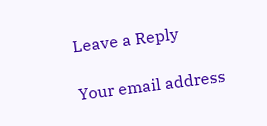Leave a Reply

Your email address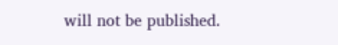will not be published.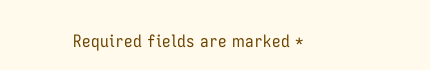Required fields are marked *